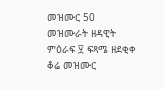መዝሙር 50
መዝሙራት ዘዳዊት ምዕራፍ ፶ ፍጻሜ ዘደቂቀ ቆሬ መዝሙር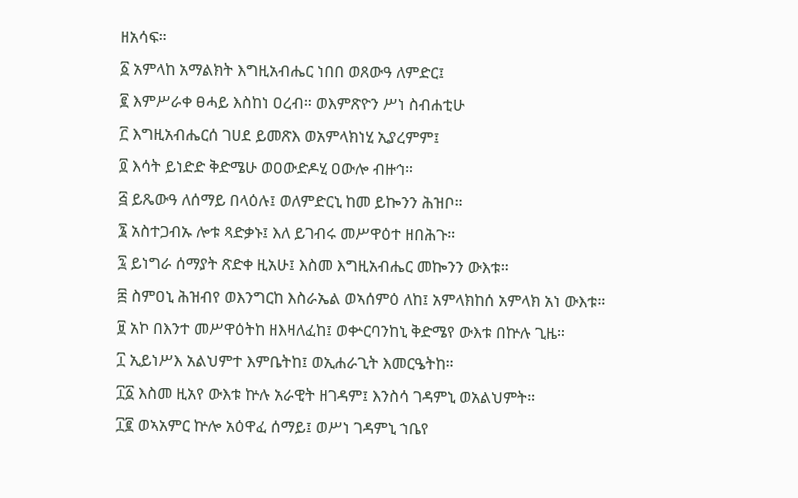ዘአሳፍ።
፩ አምላከ አማልክት እግዚአብሔር ነበበ ወጸውዓ ለምድር፤
፪ እምሥራቀ ፀሓይ እስከነ ዐረብ። ወእምጽዮን ሥነ ስብሐቲሁ
፫ እግዚአብሔርሰ ገሀደ ይመጽእ ወአምላክነሂ ኢያረምም፤
፬ እሳት ይነድድ ቅድሜሁ ወዐውድዶሂ ዐውሎ ብዙኅ።
፭ ይጼውዓ ለሰማይ በላዕሉ፤ ወለምድርኒ ከመ ይኰንን ሕዝቦ።
፮ አስተጋብኡ ሎቱ ጻድቃኑ፤ እለ ይገብሩ መሥዋዕተ ዘበሕጉ።
፯ ይነግራ ሰማያት ጽድቀ ዚአሁ፤ እስመ እግዚአብሔር መኰንን ውእቱ።
፰ ስምዐኒ ሕዝብየ ወእንግርከ እስራኤል ወኣሰምዕ ለከ፤ አምላክከሰ አምላክ አነ ውእቱ።
፱ አኮ በእንተ መሥዋዕትከ ዘእዛለፈከ፤ ወቍርባንከኒ ቅድሜየ ውእቱ በኵሉ ጊዜ።
፲ ኢይነሥእ አልህምተ እምቤትከ፤ ወኢሐራጊት እመርዔትከ።
፲፩ እስመ ዚአየ ውእቱ ኵሉ አራዊት ዘገዳም፤ እንስሳ ገዳምኒ ወአልህምት።
፲፪ ወኣአምር ኵሎ አዕዋፈ ሰማይ፤ ወሥነ ገዳምኒ ኀቤየ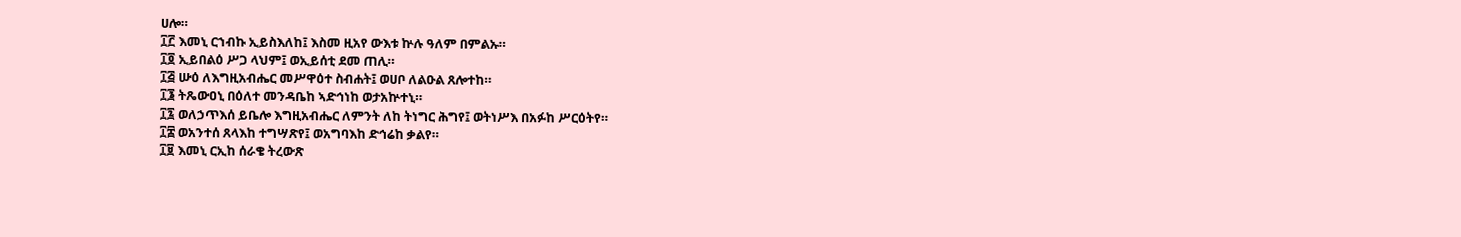ሀሎ።
፲፫ እመኒ ርኀብኩ ኢይስእለከ፤ እስመ ዚአየ ውእቱ ኵሉ ዓለም በምልኡ።
፲፬ ኢይበልዕ ሥጋ ላህም፤ ወኢይሰቲ ደመ ጠሊ።
፲፭ ሡዕ ለእግዚአብሔር መሥዋዕተ ስብሐት፤ ወሀቦ ለልዑል ጸሎተከ።
፲፮ ትጼውዐኒ በዕለተ መንዳቤከ ኣድኅነከ ወታአኵተኒ።
፲፯ ወለኃጥእሰ ይቤሎ እግዚአብሔር ለምንት ለከ ትነግር ሕግየ፤ ወትነሥእ በአፉከ ሥርዕትየ።
፲፰ ወአንተሰ ጸላእከ ተግሣጽየ፤ ወአግባእከ ድኅሬከ ቃልየ።
፲፱ እመኒ ርኢከ ሰራቄ ትረውጽ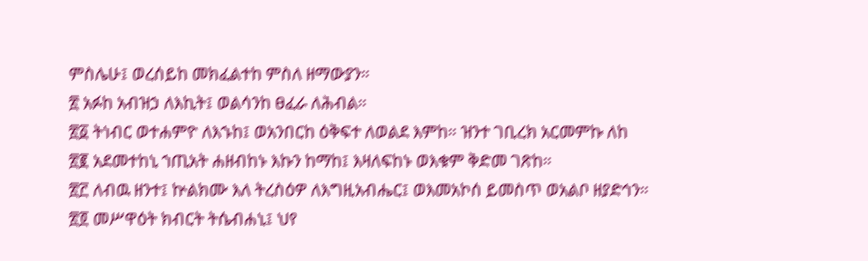ምስሌሁ፤ ወረሰይከ መክፈልተከ ምስለ ዘማውያን።
፳ አፉከ አብዝኃ ለእኪት፤ ወልሳንከ ፀፈራ ለሕብል።
፳፩ ትነብር ወተሐምዮ ለእኁከ፤ ወአንበርከ ዕቅፍተ ለወልደ እምከ። ዝንተ ገቢረክ አርመምኩ ለከ
፳፪ አደመተከኒ ኀጢአት ሐዘብከኑ እኩን ከማከ፤ እዛለፍከኑ ወእቁም ቅድመ ገጽከ።
፳፫ ለብዉ ዘንተ፤ ኵልክሙ እለ ትረስዕዎ ለእግዚአብሔር፤ ወእመአኮሰ ይመስጥ ወአልቦ ዘያድኅን።
፳፬ መሥዋዕት ክብርት ትሴብሐኒ፤ ህየ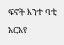ፍኖት እንተ ባቲ አርአየ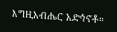እግዚአብሔር አድኅኖቶ።